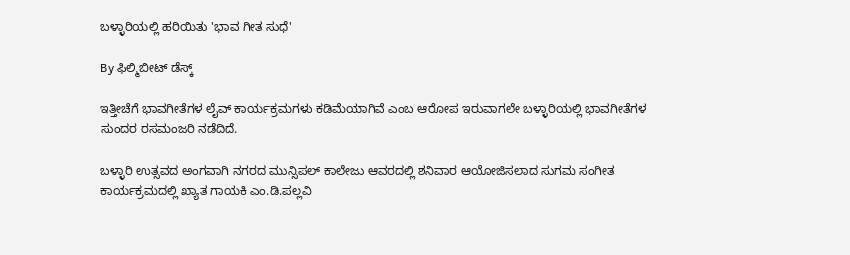ಬಳ್ಳಾರಿಯಲ್ಲಿ ಹರಿಯಿತು 'ಭಾವ ಗೀತ ಸುಧೆ'

By ಫಿಲ್ಮಿಬೀಟ್ ಡೆಸ್ಕ್

ಇತ್ತೀಚೆಗೆ ಭಾವಗೀತೆಗಳ ಲೈವ್ ಕಾರ್ಯಕ್ರಮಗಳು ಕಡಿಮೆಯಾಗಿವೆ ಎಂಬ ಆರೋಪ ಇರುವಾಗಲೇ ಬಳ್ಳಾರಿಯಲ್ಲಿ ಭಾವಗೀತೆಗಳ ಸುಂದರ ರಸಮಂಜರಿ ನಡೆದಿದೆ.

ಬಳ್ಳಾರಿ ಉತ್ಸವದ ಅಂಗವಾಗಿ ನಗರದ ಮುನ್ಸಿಪಲ್ ಕಾಲೇಜು ಆವರದಲ್ಲಿ ಶನಿವಾರ ಆಯೋಜಿಸಲಾದ ಸುಗಮ ಸಂಗೀತ ಕಾರ್ಯಕ್ರಮದಲ್ಲಿ ಖ್ಯಾತ ಗಾಯಕಿ ಎಂ.ಡಿ.ಪಲ್ಲವಿ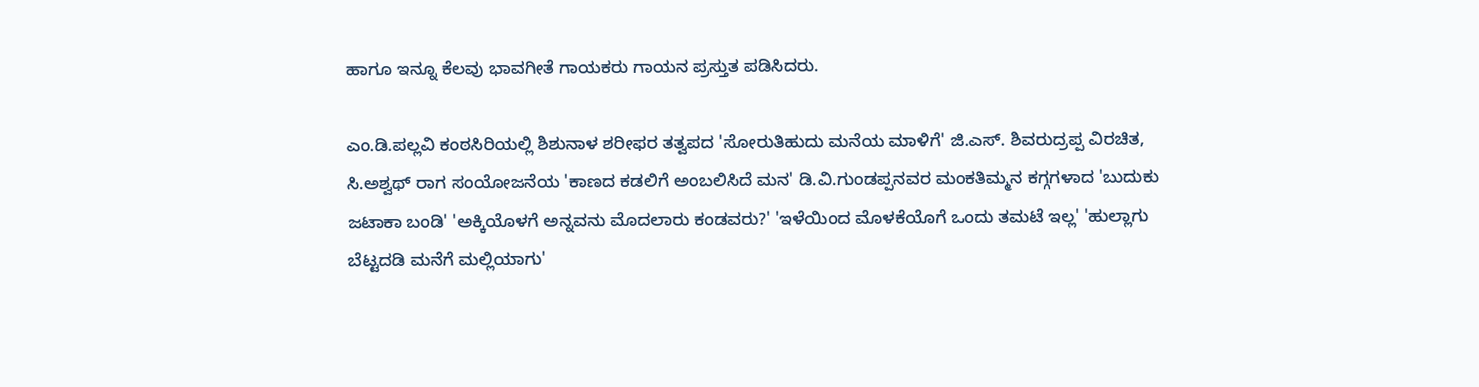ಹಾಗೂ ಇನ್ನೂ ಕೆಲವು ಭಾವಗೀತೆ ಗಾಯಕರು ಗಾಯನ ಪ್ರಸ್ತುತ ಪಡಿಸಿದರು.

ಎಂ.ಡಿ.ಪಲ್ಲವಿ ಕಂಠಸಿರಿಯಲ್ಲಿ ಶಿಶುನಾಳ ಶರೀಫರ ತತ್ವಪದ 'ಸೋರುತಿಹುದು ಮನೆಯ ಮಾಳಿಗೆ' ಜಿ.ಎಸ್. ಶಿವರುದ್ರಪ್ಪ ವಿರಚಿತ, ಸಿ.ಅಶ್ವಥ್ ರಾಗ ಸಂಯೋಜನೆಯ 'ಕಾಣದ ಕಡಲಿಗೆ ಅಂಬಲಿಸಿದೆ ಮನ' ಡಿ.ವಿ.ಗುಂಡಪ್ಪನವರ ಮಂಕತಿಮ್ಮನ ಕಗ್ಗಗಳಾದ 'ಬುದುಕು ಜಟಾಕಾ ಬಂಡಿ' 'ಅಕ್ಕಿಯೊಳಗೆ ಅನ್ನವನು ಮೊದಲಾರು ಕಂಡವರು?' 'ಇಳೆಯಿಂದ ಮೊಳಕೆಯೊಗೆ ಒಂದು ತಮಟೆ ಇಲ್ಲ' 'ಹುಲ್ಲಾಗು ಬೆಟ್ಟದಡಿ ಮನೆಗೆ ಮಲ್ಲಿಯಾಗು'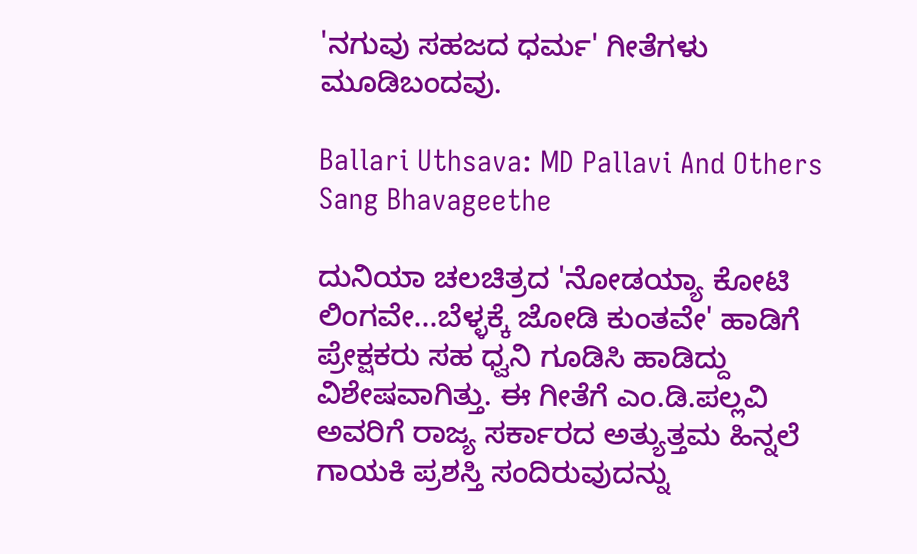'ನಗುವು ಸಹಜದ ಧರ್ಮ' ಗೀತೆಗಳು ಮೂಡಿಬಂದವು.

Ballari Uthsava: MD Pallavi And Others Sang Bhavageethe

ದುನಿಯಾ ಚಲಚಿತ್ರದ 'ನೋಡಯ್ಯಾ ಕೋಟಿ ಲಿಂಗವೇ...ಬೆಳ್ಳಕ್ಕೆ ಜೋಡಿ ಕುಂತವೇ' ಹಾಡಿಗೆ ಪ್ರೇಕ್ಷಕರು ಸಹ ಧ್ವನಿ ಗೂಡಿಸಿ ಹಾಡಿದ್ದು ವಿಶೇಷವಾಗಿತ್ತು. ಈ ಗೀತೆಗೆ ಎಂ.ಡಿ.ಪಲ್ಲವಿ ಅವರಿಗೆ ರಾಜ್ಯ ಸರ್ಕಾರದ ಅತ್ಯುತ್ತಮ ಹಿನ್ನಲೆ ಗಾಯಕಿ ಪ್ರಶಸ್ತಿ ಸಂದಿರುವುದನ್ನು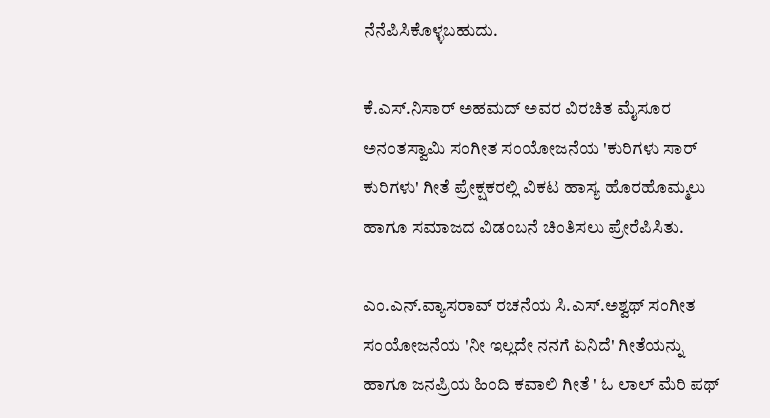ನೆನೆಪಿಸಿಕೊಳ್ಳಬಹುದು.

ಕೆ.ಎಸ್.ನಿಸಾರ್ ಅಹಮದ್ ಅವರ ವಿರಚಿತ ಮೈಸೂರ ಅನಂತಸ್ವಾಮಿ ಸಂಗೀತ ಸಂಯೋಜನೆಯ 'ಕುರಿಗಳು ಸಾರ್ ಕುರಿಗಳು' ಗೀತೆ ಪ್ರೇಕ್ಷಕರಲ್ಲಿ ವಿಕಟ ಹಾಸ್ಯ ಹೊರಹೊಮ್ಮಲು ಹಾಗೂ ಸಮಾಜದ ವಿಡಂಬನೆ ಚಿಂತಿಸಲು ಪ್ರೇರೆಪಿಸಿತು.

ಎಂ.ಎನ್.ವ್ಯಾಸರಾವ್ ರಚನೆಯ ಸಿ.ಎಸ್.ಅಶ್ವಥ್ ಸಂಗೀತ ಸಂಯೋಜನೆಯ 'ನೀ ಇಲ್ಲದೇ ನನಗೆ ಏನಿದೆ' ಗೀತೆಯನ್ನು ಹಾಗೂ ಜನಪ್ರಿಯ ಹಿಂದಿ ಕವಾಲಿ ಗೀತೆ ' ಓ ಲಾಲ್ ಮೆರಿ ಪಥ್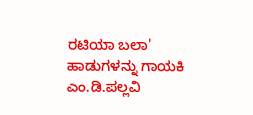ರಟಿಯಾ ಬಲಾ' ಹಾಡುಗಳನ್ನು ಗಾಯಕಿ ಎಂ.ಡಿ.ಪಲ್ಲವಿ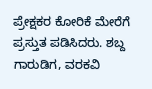ಪ್ರೇಕ್ಷಕರ ಕೋರಿಕೆ ಮೇರೆಗೆ ಪ್ರಸ್ತುತ ಪಡಿಸಿದರು. ಶಬ್ದ ಗಾರುಡಿಗ, ವರಕವಿ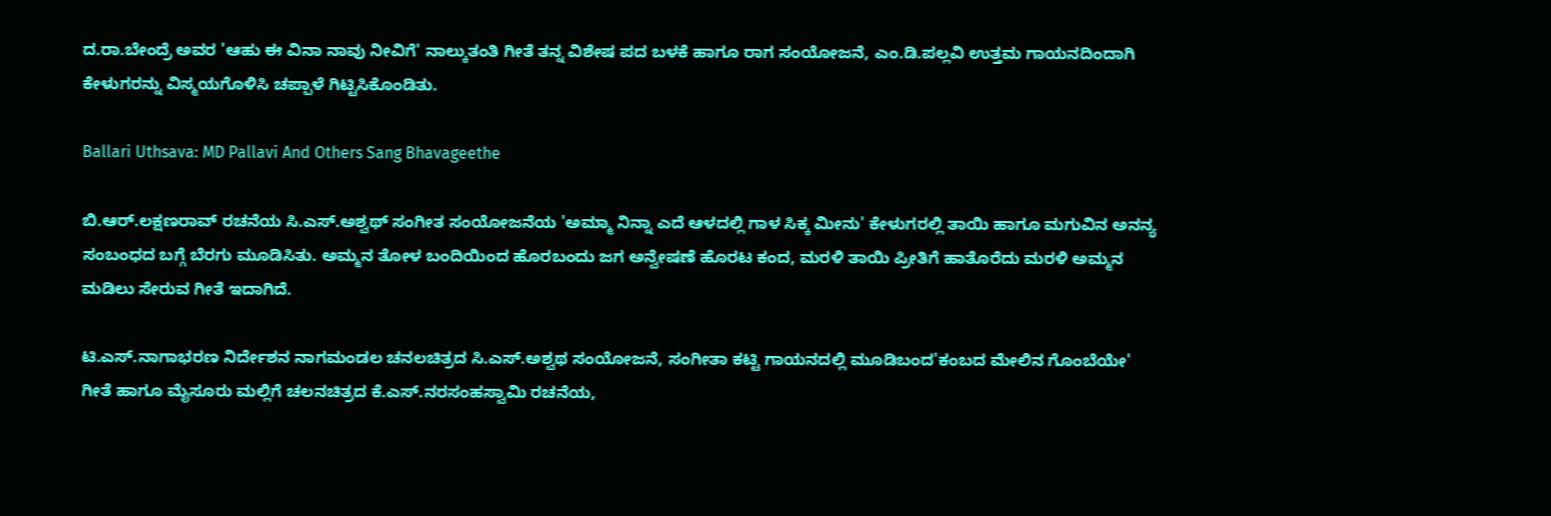ದ.ರಾ.ಬೇಂದ್ರೆ ಅವರ 'ಆಹು ಈ ವಿನಾ ನಾವು ನೀವಿಗೆ' ನಾಲ್ಕುತಂತಿ ಗೀತೆ ತನ್ನ ವಿಶೇಷ ಪದ ಬಳಕೆ ಹಾಗೂ ರಾಗ ಸಂಯೋಜನೆ, ಎಂ.ಡಿ.ಪಲ್ಲವಿ ಉತ್ತಮ ಗಾಯನದಿಂದಾಗಿ ಕೇಳುಗರನ್ನು ವಿಸ್ಮಯಗೊಳಿಸಿ ಚಪ್ಪಾಳೆ ಗಿಟ್ಟಿಸಿಕೊಂಡಿತು.

Ballari Uthsava: MD Pallavi And Others Sang Bhavageethe

ಬಿ.ಆರ್.ಲಕ್ಷಣರಾವ್ ರಚನೆಯ ಸಿ.ಎಸ್.ಅಶ್ವಥ್ ಸಂಗೀತ ಸಂಯೋಜನೆಯ 'ಅಮ್ಮಾ ನಿನ್ನಾ ಎದೆ ಆಳದಲ್ಲಿ ಗಾಳ ಸಿಕ್ಕ ಮೀನು' ಕೇಳುಗರಲ್ಲಿ ತಾಯಿ ಹಾಗೂ ಮಗುವಿನ ಅನನ್ಯ ಸಂಬಂಧದ ಬಗ್ಗೆ ಬೆರಗು ಮೂಡಿಸಿತು. ಅಮ್ಮನ ತೋಳ ಬಂದಿಯಿಂದ ಹೊರಬಂದು ಜಗ ಅನ್ವೇಷಣೆ ಹೊರಟ ಕಂದ, ಮರಳಿ ತಾಯಿ ಪ್ರೀತಿಗೆ ಹಾತೊರೆದು ಮರಳಿ ಅಮ್ಮನ ಮಡಿಲು ಸೇರುವ ಗೀತೆ ಇದಾಗಿದೆ.

ಟಿ.ಎಸ್.ನಾಗಾಭರಣ ನಿರ್ದೇಶನ ನಾಗಮಂಡಲ ಚನಲಚಿತ್ರದ ಸಿ.ಎಸ್.ಅಶ್ವಥ ಸಂಯೋಜನೆ, ಸಂಗೀತಾ ಕಟ್ಟಿ ಗಾಯನದಲ್ಲಿ ಮೂಡಿಬಂದ'ಕಂಬದ ಮೇಲಿನ ಗೊಂಬೆಯೇ' ಗೀತೆ ಹಾಗೂ ಮೈಸೂರು ಮಲ್ಲಿಗೆ ಚಲನಚಿತ್ರದ ಕೆ.ಎಸ್.ನರಸಂಹಸ್ವಾಮಿ ರಚನೆಯ,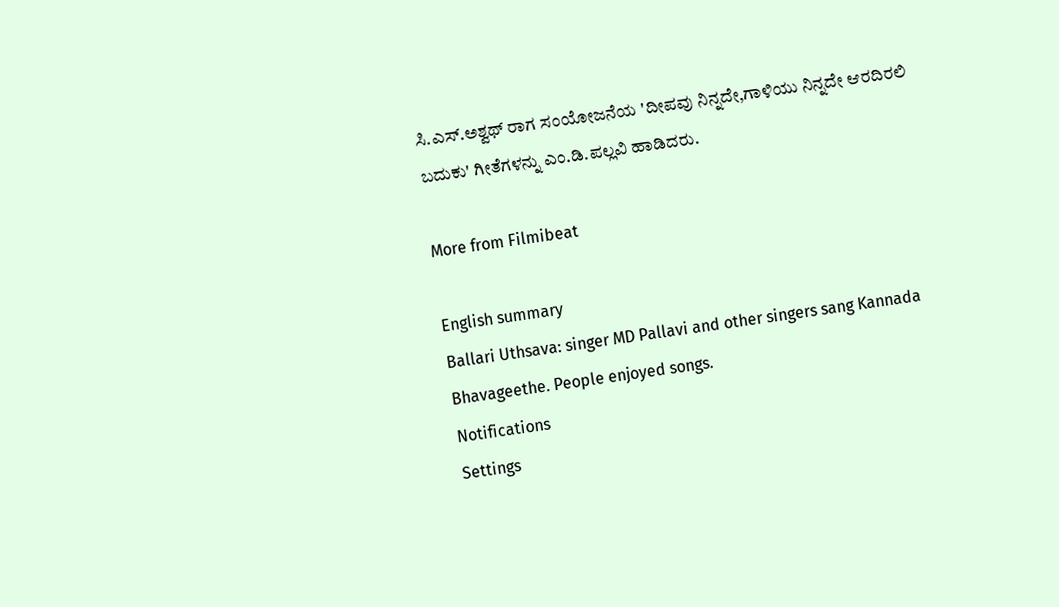ಸಿ.ಎಸ್.ಅಶ್ವಥ್ ರಾಗ ಸಂಯೋಜನೆಯ 'ದೀಪವು ನಿನ್ನದೇ,ಗಾಳಿಯು ನಿನ್ನದೇ ಆರದಿರಲಿ ಬದುಕು' ಗೀತೆಗಳನ್ನು ಎಂ.ಡಿ.ಪಲ್ಲವಿ ಹಾಡಿದರು.

More from Filmibeat

English summary
Ballari Uthsava: singer MD Pallavi and other singers sang Kannada Bhavageethe. People enjoyed songs.
Notifications
Settings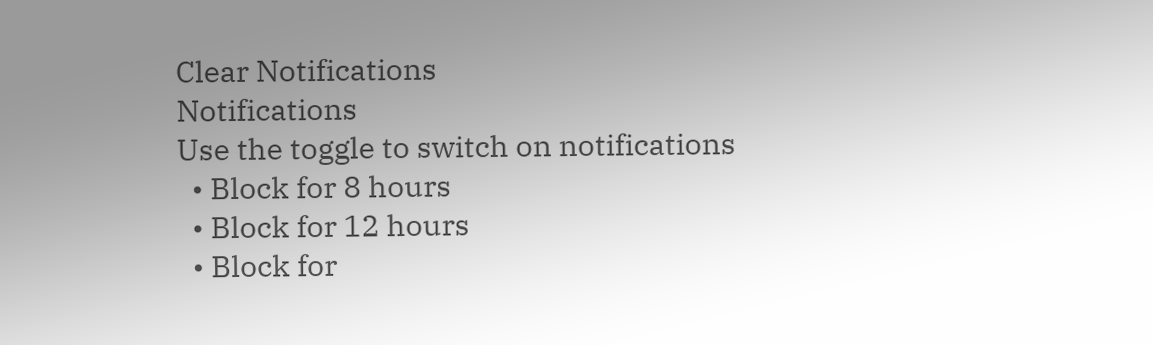Clear Notifications
Notifications
Use the toggle to switch on notifications
  • Block for 8 hours
  • Block for 12 hours
  • Block for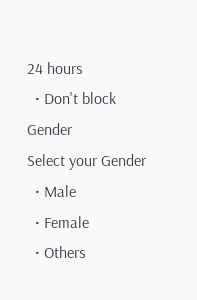24 hours
  • Don't block
Gender
Select your Gender
  • Male
  • Female
  • Others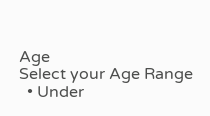Age
Select your Age Range
  • Under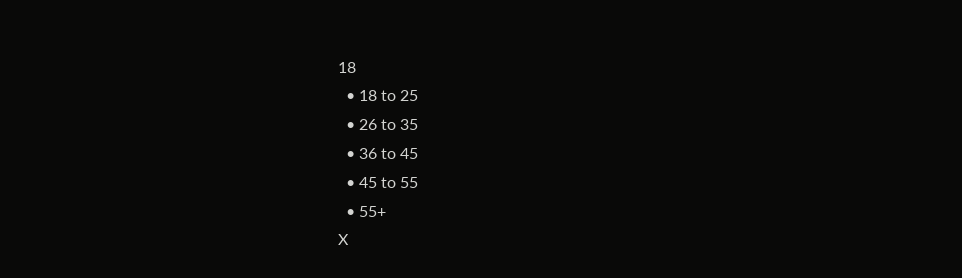18
  • 18 to 25
  • 26 to 35
  • 36 to 45
  • 45 to 55
  • 55+
X